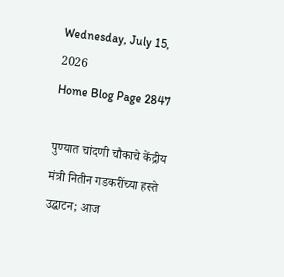Wednesday, July 15, 2026
Home Blog Page 2847

पुण्यात चांदणी चौकाचे केंद्रीय मंत्री नितीन गडकरींच्या हस्ते उद्घाटन; आज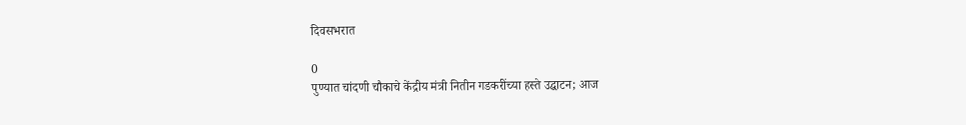दिवसभरात

0
पुण्यात चांदणी चौकाचे केंद्रीय मंत्री नितीन गडकरींच्या हस्ते उद्घाटन; आज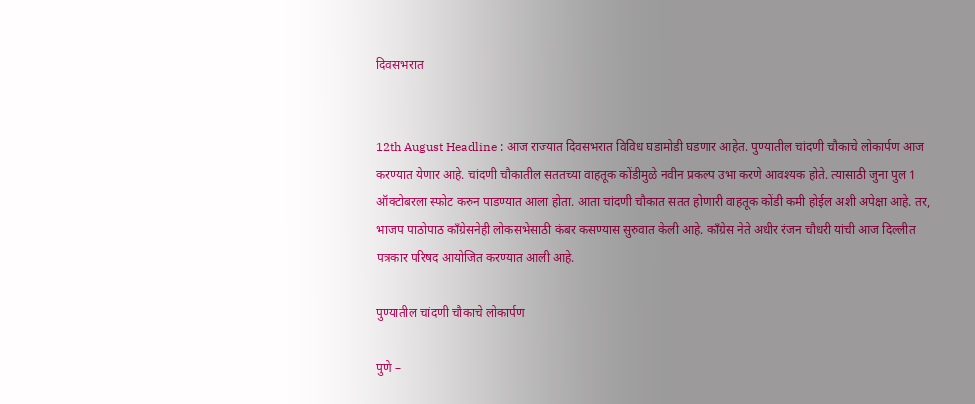दिवसभरात


12th August Headline : आज राज्यात दिवसभरात विविध घडामोडी घडणार आहेत. पुण्यातील चांदणी चौकाचे लोकार्पण आज करण्यात येणार आहे. चांदणी चौकातील सततच्या वाहतूक कोंडीमुळे नवीन प्रकल्प उभा करणे आवश्यक होते. त्यासाठी जुना पुल 1 ऑक्टोबरला स्फोट करुन पाडण्यात आला होता. आता चांदणी चौकात सतत होणारी वाहतूक कोंडी कमी होईल अशी अपेक्षा आहे. तर, भाजप पाठोपाठ काँग्रेसनेही लोकसभेसाठी कंबर कसण्यास सुरुवात केली आहे. काँग्रेस नेते अधीर रंजन चौधरी यांची आज दिल्लीत पत्रकार परिषद आयोजित करण्यात आली आहे.

पुण्यातील चांदणी चौकाचे लोकार्पण

पुणे –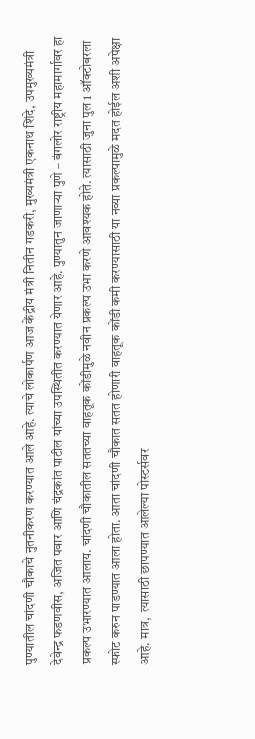पुण्यातील चांदणी चौकाचे नुतनीकरण करण्यात आले आहे. त्याचे लोकार्पण आज केंद्रीय मंत्री नितीन गडकरी, मुख्यमंत्री एकनाथ शिंदे, उपमुख्यमंत्री देवेन्द्र फडणवीस, अजित पवार आणि चंद्रकांत पाटील यांच्या उपस्थितीत करण्यात येणार आहे. पुण्यातुन जाणाऱ्या पुणे – बंगलोर राष्ट्रीय महामार्गावर हा प्रकल्प उभारण्यात आलाय. चांदणी चौकातील सततच्या वाहतूक कोंडीमुळे नवीन प्रकल्प उभा करणे आवश्यक होते. त्यासाठी जुना पुल 1 ऑक्टोबरला स्फोट करुन पाडण्यात आला होता. आता चांदणी चौकात सतत होणारी वाहतूक कोंडी कमी करण्यासाठी या नव्या प्रकल्पामुळे मदत होईल अशी अपेक्षा आहे. मात्र,  त्यासाठी छापण्यात आलेल्या पोस्टर्सवर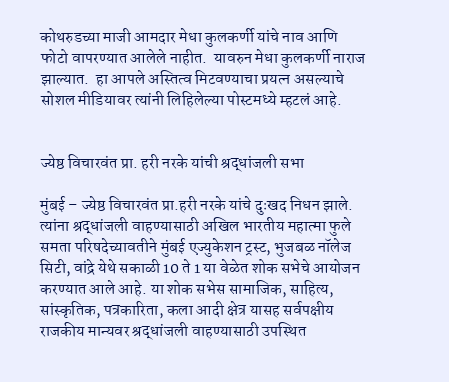कोथरुडच्या माजी आमदार मेधा कुलकर्णी यांचे नाव आणि फोटो वापरण्यात आलेले नाहीत.  यावरुन मेधा कुलकर्णी नाराज झाल्यात.  हा आपले अस्तित्व मिटवण्याचा प्रयत्न असल्याचे सोशल मीडियावर त्यांनी लिहिलेल्या पोस्टमध्ये म्हटलं आहे.


ज्येष्ठ विचारवंत प्रा. हरी नरके यांची श्रद्धांजली सभा

मुंबई – ज्येष्ठ विचारवंत प्रा.हरी नरके यांचे दुःखद निधन झाले. त्यांना श्रद्धांजली वाहण्यासाठी अखिल भारतीय महात्मा फुले समता परिषदेच्यावतीने मुंबई एज्युकेशन ट्रस्ट, भुजबळ नॉलेज सिटी, वांद्रे येथे सकाळी 10 ते 1 या वेळेत शोक सभेचे आयोजन करण्यात आले आहे. या शोक सभेस सामाजिक, साहित्य, सांस्कृतिक, पत्रकारिता, कला आदी क्षेत्र यासह सर्वपक्षीय राजकीय मान्यवर श्रद्धांजली वाहण्यासाठी उपस्थित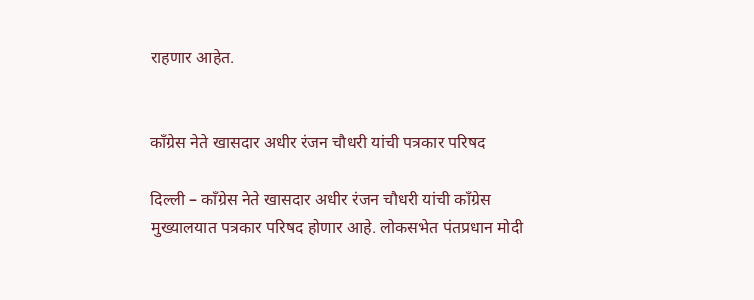राहणार आहेत.


काँग्रेस नेते खासदार अधीर रंजन चौधरी यांची पत्रकार परिषद

दिल्ली – काँग्रेस नेते खासदार अधीर रंजन चौधरी यांची काँग्रेस मुख्यालयात पत्रकार परिषद होणार आहे. लोकसभेत पंतप्रधान मोदी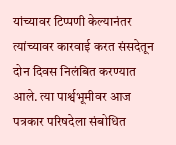यांच्यावर टिप्पणी केल्यानंतर त्यांच्यावर कारवाई करत संसदेतून दोन दिवस निलंबित करण्यात आले. त्या पार्श्वभूमीवर आज पत्रकार परिषदेला संबोधित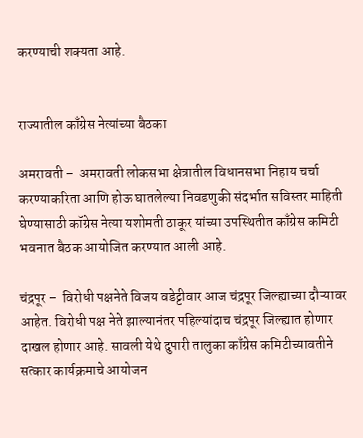करण्याची शक्यता आहे.


राज्यातील काँग्रेस नेत्यांच्या बैठका

अमरावती –  अमरावती लोकसभा क्षेत्रातील विधानसभा निहाय चर्चा करण्याकरिता आणि होऊ घातलेल्या निवडणुकी संदर्भात सविस्तर माहिती घेण्यासाठी कॉग्रेस नेत्या यशोमती ठाकूर यांच्या उपस्थितीत काँग्रेस कमिटी भवनात बैठक आयोजित करण्यात आली आहे.

चंद्रपूर –  विरोधी पक्षनेते विजय वडेट्टीवार आज चंद्रपूर जिल्ह्याच्या दौऱ्यावर आहेत. विरोधी पक्ष नेते झाल्यानंतर पहिल्यांदाच चंद्रपूर जिल्ह्यात होणार दाखल होणार आहे. सावली येथे दुपारी तालुका काँग्रेस कमिटीच्यावतीने सत्कार कार्यक्रमाचे आयोजन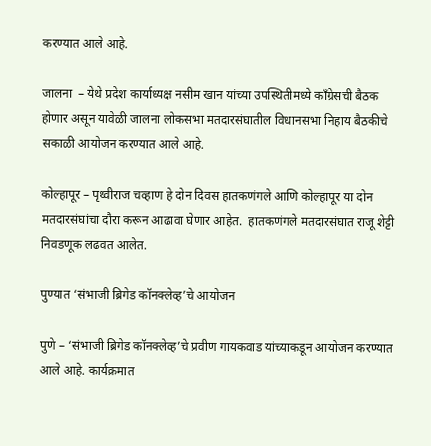करण्यात आले आहे.

जालना  – येथे प्रदेश कार्याध्यक्ष नसीम खान यांच्या उपस्थितीमध्ये काँग्रेसची बैठक होणार असून यावेळी जालना लोकसभा मतदारसंघातील विधानसभा निहाय बैठकीचे सकाळी आयोजन करण्यात आले आहे.

कोल्हापूर – पृथ्वीराज चव्हाण हे दोन दिवस हातकणंगले आणि कोल्हापूर या दोन मतदारसंघांचा दौरा करून आढावा घेणार आहेत.  हातकणंगले मतदारसंघात राजू शेट्टी निवडणूक लढवत आलेत.

पुण्यात ‘संभाजी ब्रिगेड कॉनक्लेव्ह’चे आयोजन

पुणे – ‘संभाजी ब्रिगेड कॉनक्लेव्ह’चे प्रवीण गायकवाड यांच्याकडून आयोजन करण्यात आले आहे. कार्यक्रमात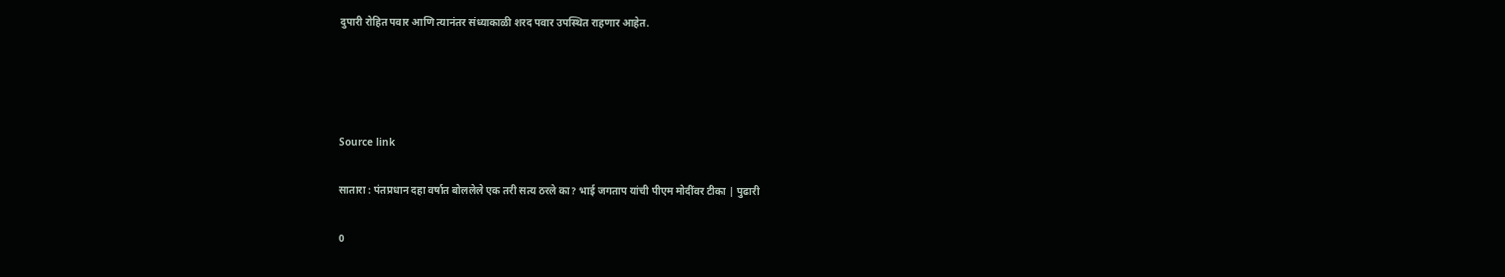दुपारी रोहित पवार आणि त्यानंतर संध्याकाळी शरद पवार उपस्थित राहणार आहेत.




Source link

सातारा : पंतप्रधान दहा वर्षात बोललेले एक तरी सत्य ठरले का? भाई जगताप यांची पीएम मोदींवर टीका | पुढारी

0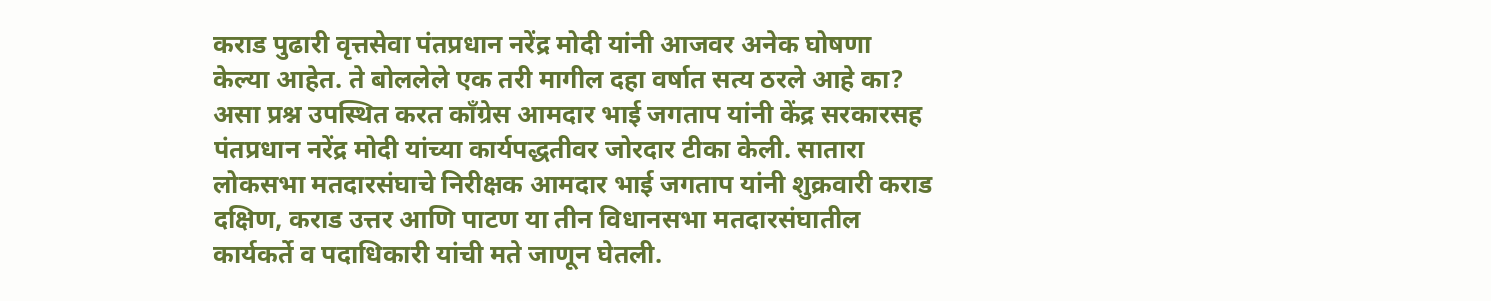कराड पुढारी वृत्तसेवा पंतप्रधान नरेंद्र मोदी यांनी आजवर अनेक घोषणा केल्या आहेत. ते बोललेले एक तरी मागील दहा वर्षात सत्य ठरले आहे का? असा प्रश्न उपस्थित करत काँग्रेस आमदार भाई जगताप यांनी केंद्र सरकारसह पंतप्रधान नरेंद्र मोदी यांच्या कार्यपद्धतीवर जोरदार टीका केली. सातारा लोकसभा मतदारसंघाचे निरीक्षक आमदार भाई जगताप यांनी शुक्रवारी कराड दक्षिण, कराड उत्तर आणि पाटण या तीन विधानसभा मतदारसंघातील कार्यकर्ते व पदाधिकारी यांची मते जाणून घेतली.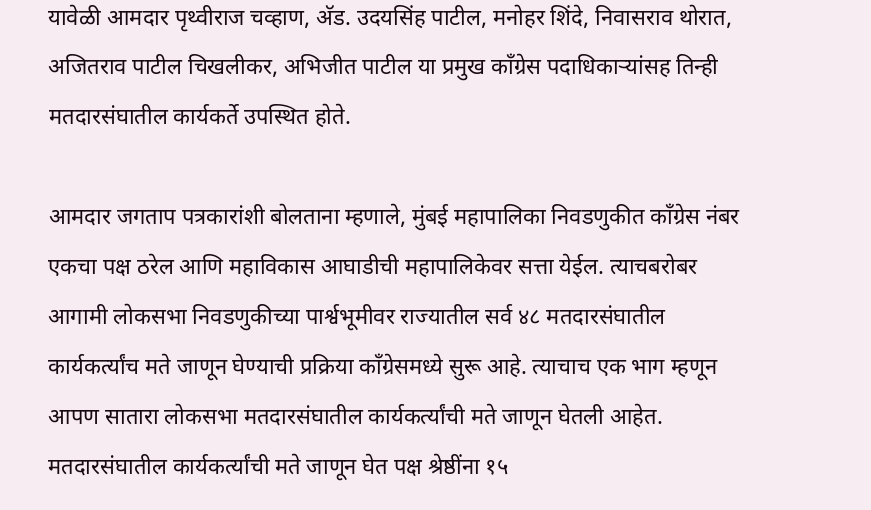यावेळी आमदार पृथ्वीराज चव्हाण, अ‍ॅड. उदयसिंह पाटील, मनोहर शिंदे, निवासराव थोरात, अजितराव पाटील चिखलीकर, अभिजीत पाटील या प्रमुख काँग्रेस पदाधिकार्‍यांसह तिन्ही मतदारसंघातील कार्यकर्ते उपस्थित होते.

आमदार जगताप पत्रकारांशी बोलताना म्हणाले, मुंबई महापालिका निवडणुकीत काँग्रेस नंबर एकचा पक्ष ठरेल आणि महाविकास आघाडीची महापालिकेवर सत्ता येईल. त्याचबरोबर आगामी लोकसभा निवडणुकीच्या पार्श्वभूमीवर राज्यातील सर्व ४८ मतदारसंघातील कार्यकर्त्यांच मते जाणून घेण्याची प्रक्रिया काँग्रेसमध्ये सुरू आहे. त्याचाच एक भाग म्हणून आपण सातारा लोकसभा मतदारसंघातील कार्यकर्त्यांची मते जाणून घेतली आहेत. मतदारसंघातील कार्यकर्त्यांची मते जाणून घेत पक्ष श्रेष्ठींना १५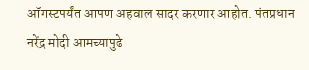ऑगस्टपर्यंत आपण अहवाल सादर करणार आहोत. पंतप्रधान नरेंद्र मोदी आमच्यापुढे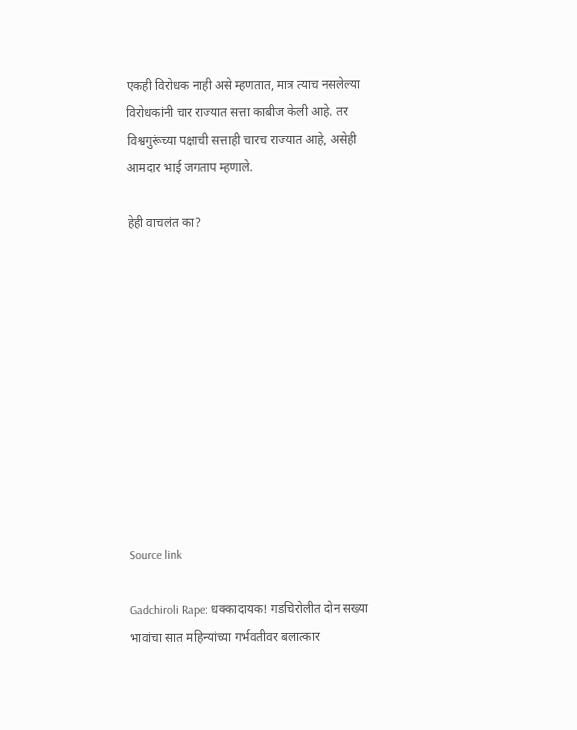एकही विरोधक नाही असे म्हणतात, मात्र त्याच नसलेल्या विरोधकांनी चार राज्यात सत्ता काबीज केली आहे. तर विश्वगुरूंच्या पक्षाची सत्ताही चारच राज्यात आहे, असेही आमदार भाई जगताप म्हणाले.

हेही वाचलंत का?











Source link

Gadchiroli Rape: धक्कादायक! गडचिरोलीत दोन सख्या भावांचा सात महिन्यांच्या गर्भवतीवर बलात्कार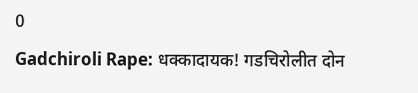0
Gadchiroli Rape: धक्कादायक! गडचिरोलीत दोन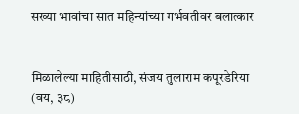सख्या भावांचा सात महिन्यांच्या गर्भवतीवर बलात्कार


मिळालेल्या माहितीसाठी, संजय तुलाराम कपूरडेरिया (वय, ३८)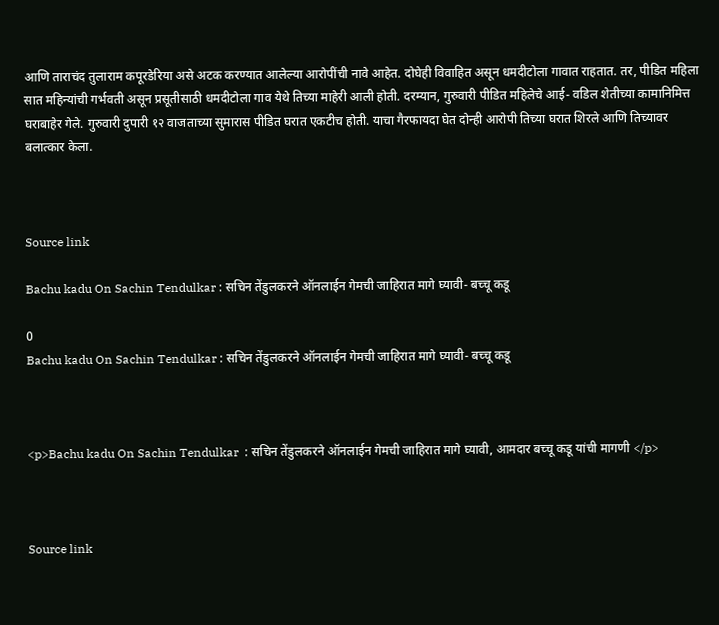आणि ताराचंद तुलाराम कपूरडेरिया असे अटक करण्यात आलेल्या आरोपींची नावे आहेत. दोघेही विवाहित असून धमदीटोला गावात राहतात. तर, पीडित महिला सात महिन्यांची गर्भवती असून प्रसूतीसाठी धमदीटोला गाव येथे तिच्या माहेरी आली होती. दरम्यान, गुरुवारी पीडित महिलेचे आई- वडिल शेतीच्या कामानिमित्त घराबाहेर गेले. गुरुवारी दुपारी १२ वाजताच्या सुमारास पीडित घरात एकटीच होती. याचा गैरफायदा घेत दोन्ही आरोपी तिच्या घरात शिरले आणि तिच्यावर बलात्कार केला.



Source link

Bachu kadu On Sachin Tendulkar : सचिन तेंडुलकरने ऑनलाईन गेमची जाहिरात मागे घ्यावी- बच्चू कडू

0
Bachu kadu On Sachin Tendulkar : सचिन तेंडुलकरने ऑनलाईन गेमची जाहिरात मागे घ्यावी- बच्चू कडू



<p>Bachu kadu On Sachin Tendulkar  : सचिन तेंडुलकरने ऑनलाईन गेमची जाहिरात मागे घ्यावी, आमदार बच्चू कडू यांची मागणी </p>



Source link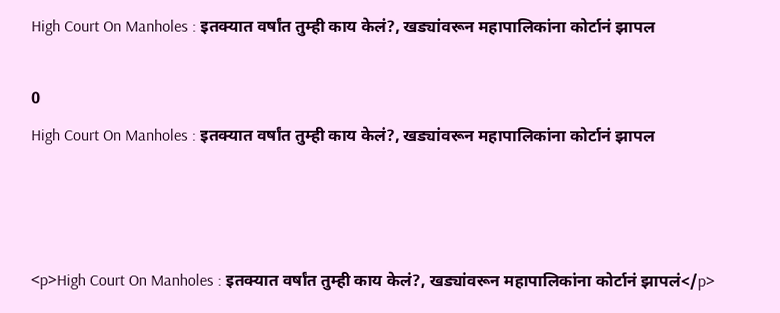High Court On Manholes : इतक्यात वर्षांत तुम्ही काय केलं?, खड्यांवरून महापालिकांना कोर्टानं झापल

0
High Court On Manholes : इतक्यात वर्षांत तुम्ही काय केलं?, खड्यांवरून महापालिकांना कोर्टानं झापल



<p>High Court On Manholes : इतक्यात वर्षांत तुम्ही काय केलं?, खड्यांवरून महापालिकांना कोर्टानं झापलं</p>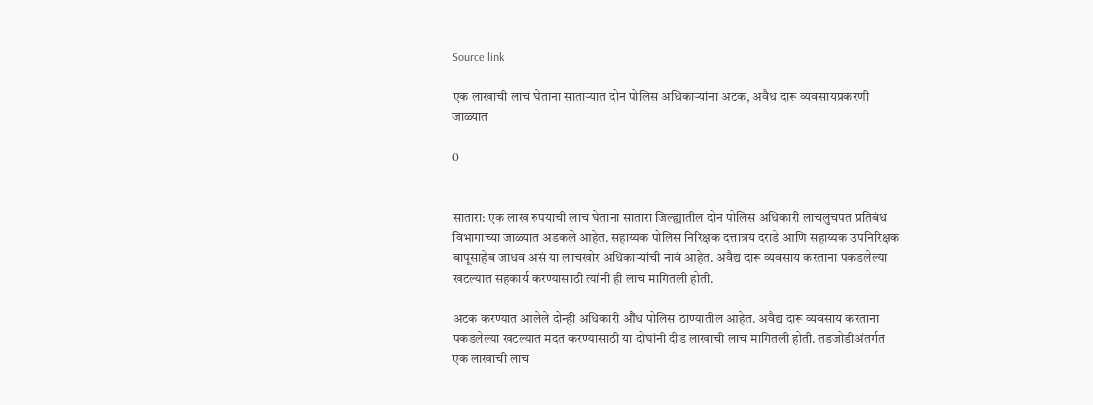Source link

एक लाखाची लाच घेताना साताऱ्यात दोन पोलिस अधिकाऱ्यांना अटक, अवैध दारू व्यवसायप्रकरणी जाळ्यात

0


सातारा: एक लाख रुपयाची लाच घेताना सातारा जिल्ह्यातील दोन पोलिस अधिकारी लाचलुचपत प्रतिबंध विभागाच्या जाळ्यात अडकले आहेत. सहाय्यक पोलिस निरिक्षक दत्तात्रय दराडे आणि सहाय्यक उपनिरिक्षक बापूसाहेब जाधव असं या लाचखोर अधिकाऱ्यांची नावं आहेत. अवैद्य दारू व्यवसाय करताना पकडलेल्या खटल्यात सहकार्य करण्यासाठी त्यांनी ही लाच मागितली होती.

अटक करण्यात आलेले दोन्ही अधिकारी औंध पोलिस ठाण्यातील आहेत. अवैद्य दारू व्यवसाय करताना पकडलेल्या खटल्यात मदत करण्यासाठी या दोघांनी दीड लाखाची लाच मागितली होती. तडजोडीअंतर्गत एक लाखाची लाच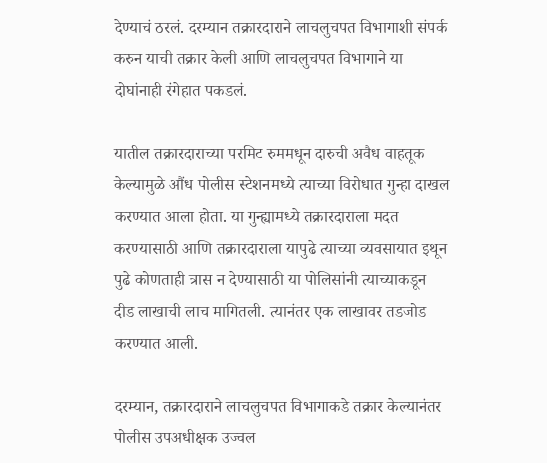देण्याचं ठरलं. दरम्यान तक्रारदाराने लाचलुचपत विभागाशी संपर्क करुन याची तक्रार केली आणि लाचलुचपत विभागाने या दोघांनाही रंगेहात पकडलं.

यातील तक्रारदाराच्या परमिट रुममधून दारुची अवैध वाहतूक केल्यामुळे औंध पोलीस स्टेशनमध्ये त्याच्या विरोधात गुन्हा दाखल करण्यात आला होता. या गुन्ह्यामध्ये तक्रारदाराला मदत करण्यासाठी आणि तक्रारदाराला यापुढे त्याच्या व्यवसायात इथून पुढे कोणताही त्रास न देण्यासाठी या पोलिसांनी त्याच्याकडून दीड लाखाची लाच मागितली. त्यानंतर एक लाखावर तडजोड करण्यात आली.

दरम्यान, तक्रारदाराने लाचलुचपत विभागाकडे तक्रार केल्यानंतर पोलीस उपअधीक्षक उज्वल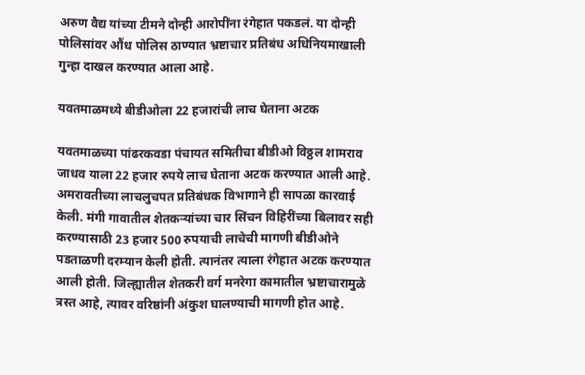अरुण वैद्य यांच्या टीमने दोन्ही आरोपींना रंगेहात पकडलं. या दोन्ही पोलिसांवर औंध पोलिस ठाण्यात भ्रष्टाचार प्रतिबंध अधिनियमाखाली गुन्हा दाखल करण्यात आला आहे.

यवतमाळमध्ये बीडीओला 22 हजारांची लाच घेताना अटक

यवतमाळच्या पांढरकवडा पंचायत समितीचा बीडीओ विठ्ठल शामराव जाधव याला 22 हजार रुपये लाच घेताना अटक करण्यात आली आहे. अमरावतीच्या लाचलुचपत प्रतिबंधक विभागाने ही सापळा कारवाई केली. मंगी गावातील शेतकऱ्यांच्या चार सिंचन विहिरींच्या बिलावर सही करण्यासाठी 23 हजार 500 रुपयाची लाचेची मागणी बीडीओने पडताळणी दरम्यान केली होती. त्यानंतर त्याला रंगेहात अटक करण्यात आली होती. जिल्ह्यातील शेतकरी वर्ग मनरेगा कामातील भ्रष्टाचारामुळे त्रस्त आहे, त्यावर वरिष्ठांनी अंकुश घालण्याची मागणी होत आहे.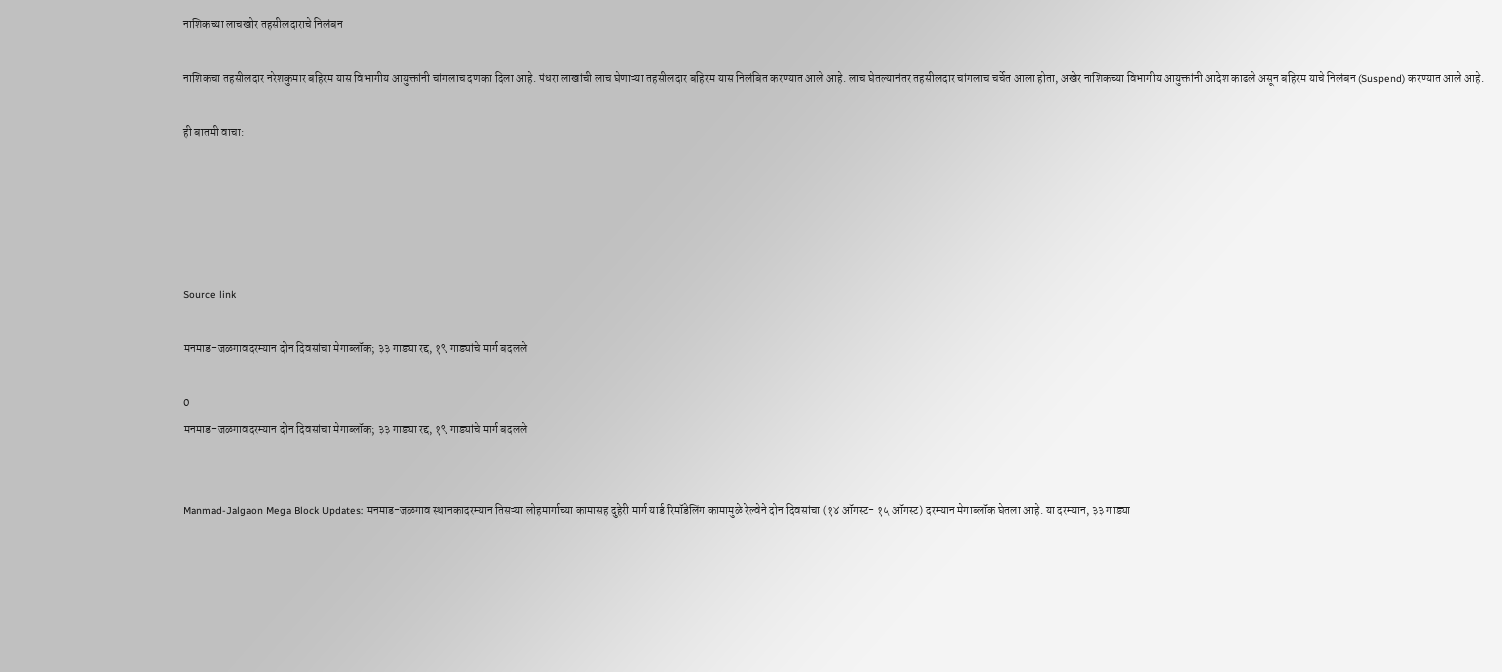नाशिकच्या लाचखोर तहसीलदाराचे निलंबन

नाशिकचा तहसीलदार नरेशकुमार बहिरम यास विभागीय आयुक्तांनी चांगलाच दणका दिला आहे. पंधरा लाखांची लाच घेणाऱ्या तहसीलदार बहिरम यास निलंबित करण्यात आले आहे. लाच घेतल्यानंतर तहसीलदार चांगलाच चर्चेत आला होता, अखेर नाशिकच्या विभागीय आयुक्तांनी आदेश काढले असून बहिरम याचे निलंबन (Suspend) करण्यात आले आहे.

ही बातमी वाचा:





Source link

मनमाड-जळगावदरम्यान दोन दिवसांचा मेगाब्लॉक; ३३ गाड्या रद्द, १९ गाड्यांचे मार्ग बदलले

0
मनमाड-जळगावदरम्यान दोन दिवसांचा मेगाब्लॉक; ३३ गाड्या रद्द, १९ गाड्यांचे मार्ग बदलले


Manmad-Jalgaon Mega Block Updates: मनमाड-जळगाव स्थानकादरम्यान तिसऱ्या लोहमार्गाच्या कामासह दुहेरी मार्ग यार्ड रिमॉडेलिंग कामामुळे रेल्वेने दोन दिवसांचा (१४ ऑगस्ट- १५ ऑगस्ट) दरम्यान मेगाब्लॉक घेतला आहे. या दरम्यान, ३३ गाड्या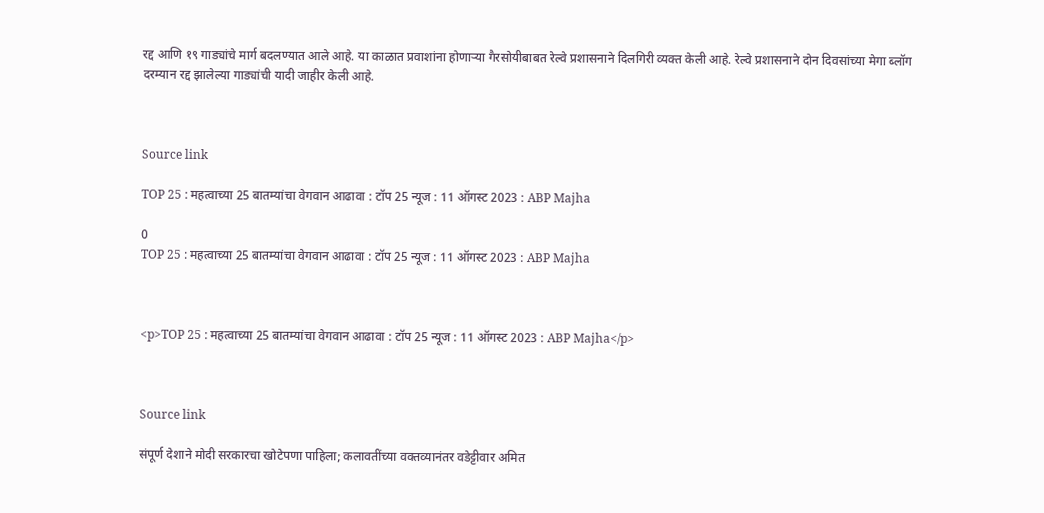रद्द आणि १९ गाड्यांचे मार्ग बदलण्यात आले आहे. या काळात प्रवाशांना होणाऱ्या गैरसोयीबाबत रेल्वे प्रशासनाने दिलगिरी व्यक्त केली आहे. रेल्वे प्रशासनाने दोन दिवसांच्या मेगा ब्लॉग दरम्यान रद्द झालेल्या गाड्यांची यादी जाहीर केली आहे.



Source link

TOP 25 : महत्वाच्या 25 बातम्यांचा वेगवान आढावा : टॉप 25 न्यूज : 11 ऑगस्ट 2023 : ABP Majha

0
TOP 25 : महत्वाच्या 25 बातम्यांचा वेगवान आढावा : टॉप 25 न्यूज : 11 ऑगस्ट 2023 : ABP Majha



<p>TOP 25 : महत्वाच्या 25 बातम्यांचा वेगवान आढावा : टॉप 25 न्यूज : 11 ऑगस्ट 2023 : ABP Majha</p>



Source link

संपूर्ण देशाने मोदी सरकारचा खोटेपणा पाहिला; कलावतींच्या वक्तव्यानंतर वडेट्टीवार अमित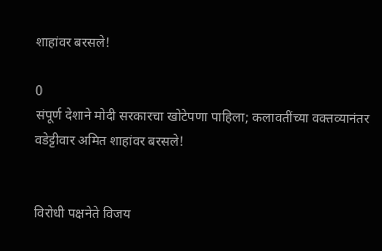शाहांवर बरसले!

0
संपूर्ण देशाने मोदी सरकारचा खोटेपणा पाहिला; कलावतींच्या वक्तव्यानंतर वडेट्टीवार अमित शाहांवर बरसले!


विरोधी पक्षनेते विजय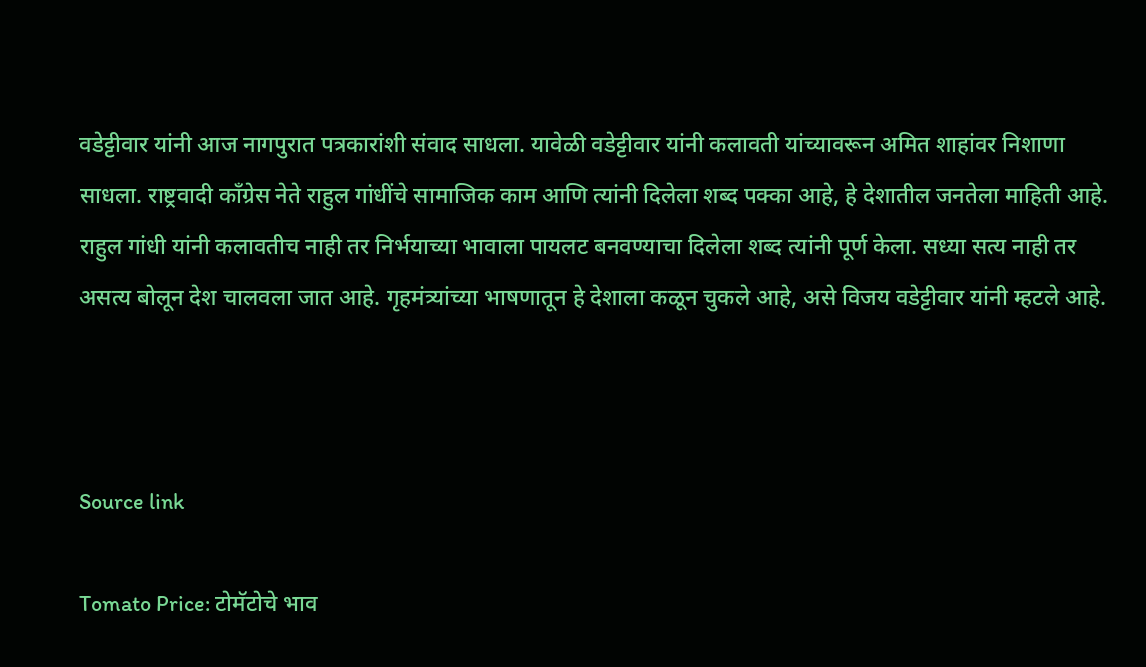वडेट्टीवार यांनी आज नागपुरात पत्रकारांशी संवाद साधला. यावेळी वडेट्टीवार यांनी कलावती यांच्यावरून अमित शाहांवर निशाणा साधला. राष्ट्रवादी काँग्रेस नेते राहुल गांधींचे सामाजिक काम आणि त्यांनी दिलेला शब्द पक्का आहे, हे देशातील जनतेला माहिती आहे. राहुल गांधी यांनी कलावतीच नाही तर निर्भयाच्या भावाला पायलट बनवण्याचा दिलेला शब्द त्यांनी पूर्ण केला. सध्या सत्य नाही तर असत्य बोलून देश चालवला जात आहे. गृहमंत्र्यांच्या भाषणातून हे देशाला कळून चुकले आहे, असे विजय वडेट्टीवार यांनी म्हटले आहे.



Source link

Tomato Price: टोमॅटोचे भाव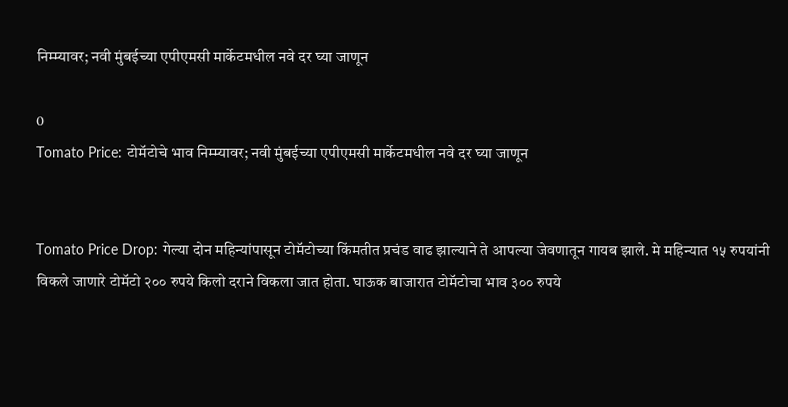निम्म्यावर; नवी मुंबईच्या एपीएमसी मार्केटमधील नवे दर घ्या जाणून

0
Tomato Price: टोमॅटोचे भाव निम्म्यावर; नवी मुंबईच्या एपीएमसी मार्केटमधील नवे दर घ्या जाणून


Tomato Price Drop: गेल्या दोन महिन्यांपासून टोमॅटोच्या किंमतीत प्रचंड वाढ झाल्याने ते आपल्या जेवणातून गायब झाले. मे महिन्यात १५ रुपयांनी विकले जाणारे टोमॅटो २०० रुपये किलो दराने विकला जात होता. घाऊक बाजारात टोमॅटोचा भाव ३०० रुपये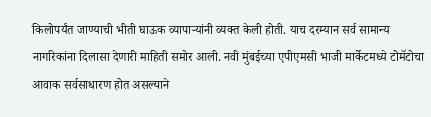किलोपर्यंत जाण्याची भीती घाऊक व्यापाऱ्यांनी व्यक्त केली होती. याच दरम्यान सर्व सामान्य नागरिकांना दिलासा देणारी माहिती समोर आली. नवी मुंबईच्या एपीएमसी भाजी मार्केटमध्ये टोमॅटोचा आवाक सर्वसाधारण होत असल्याने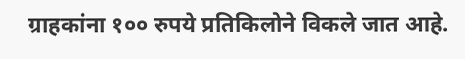ग्राहकांना १०० रुपये प्रतिकिलोने विकले जात आहे.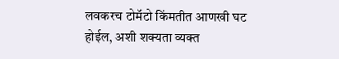लवकरच टोमॅटो किंमतीत आणखी घट होईल, अशी शक्यता व्यक्त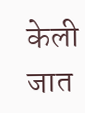केली जात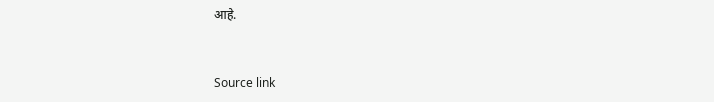आहे.



Source link